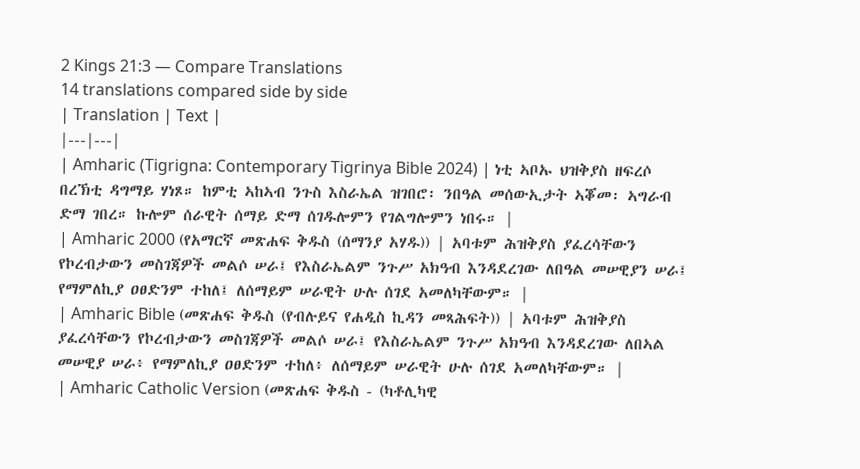2 Kings 21:3 — Compare Translations
14 translations compared side by side
| Translation | Text |
|---|---|
| Amharic (Tigrigna: Contemporary Tigrinya Bible 2024) | ነቲ ኣቦኡ ህዝቅያስ ዘፍረሶ በረኽቲ ዳግማይ ሃነጾ። ከምቲ ኣከኣብ ንጉስ እስራኤል ዝገበሮ፡ ንበዓል መሰውኢታት ኣቖመ፡ ኣግራብ ድማ ገበረ። ኩሎም ሰራዊት ሰማይ ድማ ሰገዱሎምን የገልግሎምን ነበሩ። |
| Amharic 2000 (የአማርኛ መጽሐፍ ቅዱስ (ሰማንያ አሃዱ)) | አባቱም ሕዝቅያስ ያፈረሳቸውን የኮረብታውን መስገጃዎች መልሶ ሠራ፤ የእስራኤልም ንጉሥ አክዓብ እንዳደረገው ለበዓል መሠዊያን ሠራ፤ የማምለኪያ ዐፀድንም ተከለ፤ ለሰማይም ሠራዊት ሁሉ ሰገደ አመለካቸውም። |
| Amharic Bible (መጽሐፍ ቅዱስ (የብሉይና የሐዲስ ኪዳን መጻሕፍት)) | አባቱም ሕዝቅያስ ያፈረሳቸውን የኮረብታውን መስገጃዎች መልሶ ሠራ፤ የእስራኤልም ንጉሥ አክዓብ እንዳደረገው ለበኣል መሠዊያ ሠራ፥ የማምለኪያ ዐፀድንም ተከለ፥ ለሰማይም ሠራዊት ሁሉ ሰገደ አመለካቸውም። |
| Amharic Catholic Version (መጽሐፍ ቅዱስ - (ካቶሊካዊ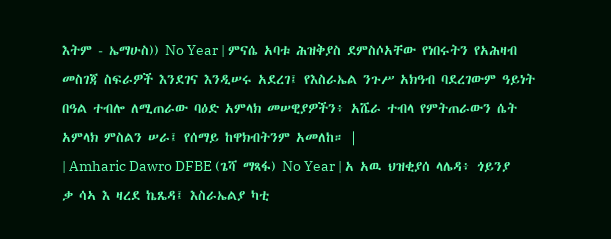እትም - ኤማሁስ)) No Year | ምናሴ አባቱ ሕዝቅያስ ደምስሶአቸው የነበሩትን የአሕዛብ መስገጃ ስፍራዎች እንደገና እንዲሠሩ አደረገ፤ የእስራኤል ንጉሥ አክዓብ ባደረገውም ዓይነት በዓል ተብሎ ለሚጠራው ባዕድ አምላክ መሠዊያዎችን፥ አሼራ ተብላ የምትጠራውን ሴት አምላክ ምስልን ሠራ፤ የሰማይ ከዋክብትንም አመለከ። |
| Amharic Dawro DFBE (ጌሻ ማጻፋ) No Year | አ አዉ ህዝቂያሰ ላሌዳ፥ ጎይንያ ቃ ሳኣ እ ዛረደ ኬጼዳ፤ እስራኤልያ ካቲ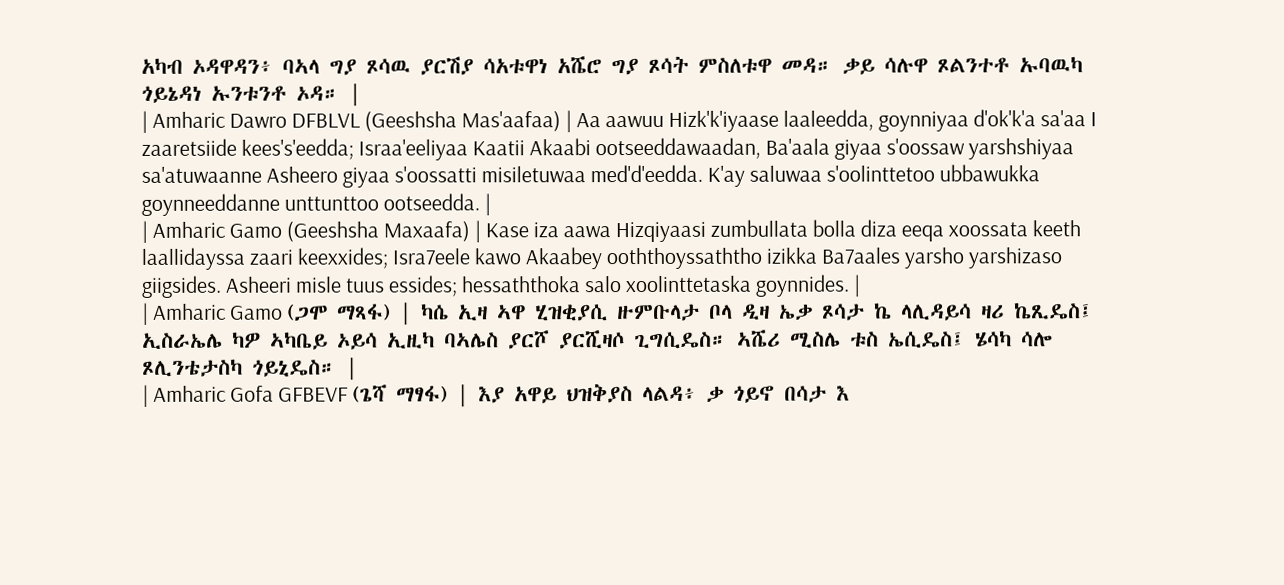አካብ ኦዳዋዳን፥ ባኣላ ግያ ጾሳዉ ያርሽያ ሳአቱዋነ አሼሮ ግያ ጾሳት ምስለቱዋ መዳ። ቃይ ሳሉዋ ጾልንተቶ ኡባዉካ ጎይኔዳነ ኡንቱንቶ ኦዳ። |
| Amharic Dawro DFBLVL (Geeshsha Mas'aafaa) | Aa aawuu Hizk'k'iyaase laaleedda, goynniyaa d'ok'k'a sa'aa I zaaretsiide kees's'eedda; Israa'eeliyaa Kaatii Akaabi ootseeddawaadan, Ba'aala giyaa s'oossaw yarshshiyaa sa'atuwaanne Asheero giyaa s'oossatti misiletuwaa med'd'eedda. K'ay saluwaa s'oolinttetoo ubbawukka goynneeddanne unttunttoo ootseedda. |
| Amharic Gamo (Geeshsha Maxaafa) | Kase iza aawa Hizqiyaasi zumbullata bolla diza eeqa xoossata keeth laallidayssa zaari keexxides; Isra7eele kawo Akaabey ooththoyssaththo izikka Ba7aales yarsho yarshizaso giigsides. Asheeri misle tuus essides; hessaththoka salo xoolinttetaska goynnides. |
| Amharic Gamo (ጋሞ ማጻፋ) | ካሴ ኢዛ ኣዋ ሂዝቂያሲ ዙምቡላታ ቦላ ዲዛ ኤቃ ጾሳታ ኬ ላሊዳይሳ ዛሪ ኬጺዴስ፤ ኢስራኤሌ ካዎ ኣካቤይ ኦይሳ ኢዚካ ባኣሌስ ያርሾ ያርሺዛሶ ጊግሲዴስ። ኣሼሪ ሚስሌ ቱስ ኤሲዴስ፤ ሄሳካ ሳሎ ጾሊንቴታስካ ጎይኒዴስ። |
| Amharic Gofa GFBEVF (ጌሻ ማፃፋ) | እያ አዋይ ህዝቅያስ ላልዳ፥ ቃ ጎይኖ በሳታ እ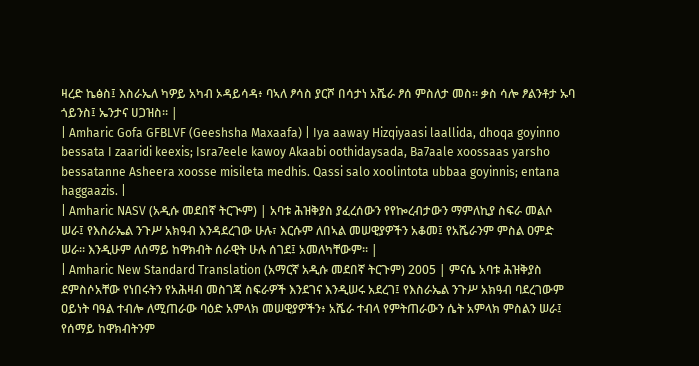ዛረድ ኬፅስ፤ እስራኤለ ካዎይ አካብ ኦዳይሳዳ፥ ባኣለ ፆሳስ ያርሾ በሳታነ አሼራ ፆሰ ምስለታ መስ። ቃስ ሳሎ ፆልንቶታ ኡባ ጎይንስ፤ ኤንታና ሀጋዝስ። |
| Amharic Gofa GFBLVF (Geeshsha Maxaafa) | Iya aaway Hizqiyaasi laallida, dhoqa goyinno bessata I zaaridi keexis; Isra7eele kawoy Akaabi oothidaysada, Ba7aale xoossaas yarsho bessatanne Asheera xoosse misileta medhis. Qassi salo xoolintota ubbaa goyinnis; entana haggaazis. |
| Amharic NASV (አዲሱ መደበኛ ትርጒም) | አባቱ ሕዝቅያስ ያፈረሰውን የየኰረብታውን ማምለኪያ ስፍራ መልሶ ሠራ፤ የእስራኤል ንጉሥ አክዓብ እንዳደረገው ሁሉ፣ እርሱም ለበኣል መሠዊያዎችን አቆመ፤ የአሼራንም ምስል ዐምድ ሠራ። እንዲሁም ለሰማይ ከዋክብት ሰራዊት ሁሉ ሰገደ፤ አመለካቸውም። |
| Amharic New Standard Translation (አማርኛ አዲሱ መደበኛ ትርጉም) 2005 | ምናሴ አባቱ ሕዝቅያስ ደምስሶአቸው የነበሩትን የአሕዛብ መስገጃ ስፍራዎች እንደገና እንዲሠሩ አደረገ፤ የእስራኤል ንጉሥ አክዓብ ባደረገውም ዐይነት ባዓል ተብሎ ለሚጠራው ባዕድ አምላክ መሠዊያዎችን፥ አሼራ ተብላ የምትጠራውን ሴት አምላክ ምስልን ሠራ፤ የሰማይ ከዋክብትንም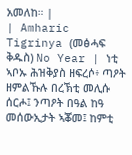አመለከ። |
| Amharic Tigrinya (መፅሓፍ ቅዱስ) No Year | ነቲ ኣቦኡ ሕዝቅያስ ዘፍረሶ፥ ጣዖት ዘምልኹሉ በረኽቲ መሊሱ ሰርሖ፤ ንጣዖት በዓል ከዓ መሰውኢታት ኣቖመ፤ ከምቲ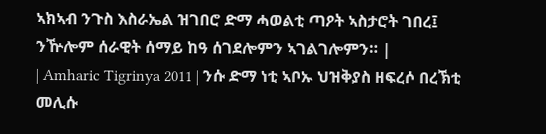ኣክኣብ ንጉስ እስራኤል ዝገበሮ ድማ ሓወልቲ ጣዖት ኣስታሮት ገበረ፤ ንዅሎም ሰራዊት ሰማይ ከዓ ሰገደሎምን ኣገልገሎምን። |
| Amharic Tigrinya 2011 | ንሱ ድማ ነቲ ኣቦኡ ህዝቅያስ ዘፍረሶ በረኽቲ መሊሱ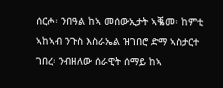ሰርሖ፡ ንበዓል ከኣ መሰውኢታት ኣቘመ፡ ከምቲ ኣከኣብ ንጉስ እስራኤል ዝገበሮ ድማ ኣስታርተ ገበረ፡ ንብዘለው ሰራዊት ሰማይ ከኣ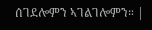ሰገደሎምን ኣገልገሎምን። |